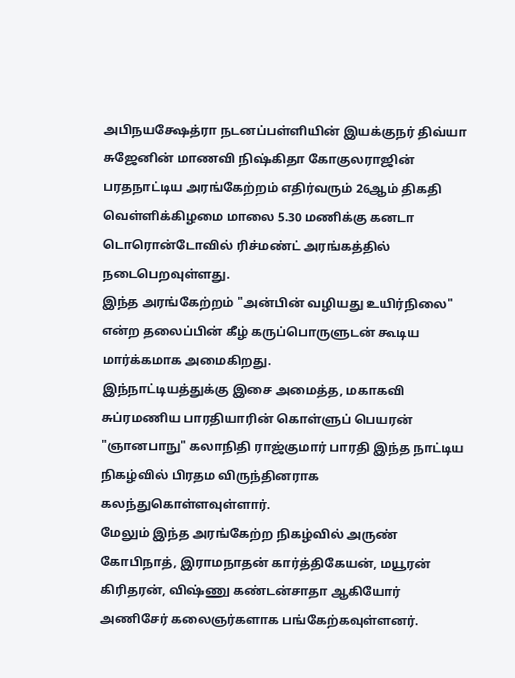அபிநயக்ஷேத்ரா நடனப்பள்ளியின் இயக்குநர் திவ்யா சுஜேனின் மாணவி நிஷ்கிதா கோகுலராஜின் பரதநாட்டிய அரங்கேற்றம் எதிர்வரும் 26ஆம் திகதி வெள்ளிக்கிழமை மாலை 5.30 மணிக்கு கனடா டொரொன்டோவில் ரிச்மண்ட் அரங்கத்தில் நடைபெறவுள்ளது.
இந்த அரங்கேற்றம் "அன்பின் வழியது உயிர்நிலை" என்ற தலைப்பின் கீழ் கருப்பொருளுடன் கூடிய மார்க்கமாக அமைகிறது.
இந்நாட்டியத்துக்கு இசை அமைத்த, மகாகவி சுப்ரமணிய பாரதியாரின் கொள்ளுப் பெயரன் "ஞானபாநு" கலாநிதி ராஜ்குமார் பாரதி இந்த நாட்டிய நிகழ்வில் பிரதம விருந்தினராக கலந்துகொள்ளவுள்ளார்.
மேலும் இந்த அரங்கேற்ற நிகழ்வில் அருண் கோபிநாத், இராமநாதன் கார்த்திகேயன், மயூரன் கிரிதரன், விஷ்ணு கண்டன்சாதா ஆகியோர் அணிசேர் கலைஞர்களாக பங்கேற்கவுள்ளனர்.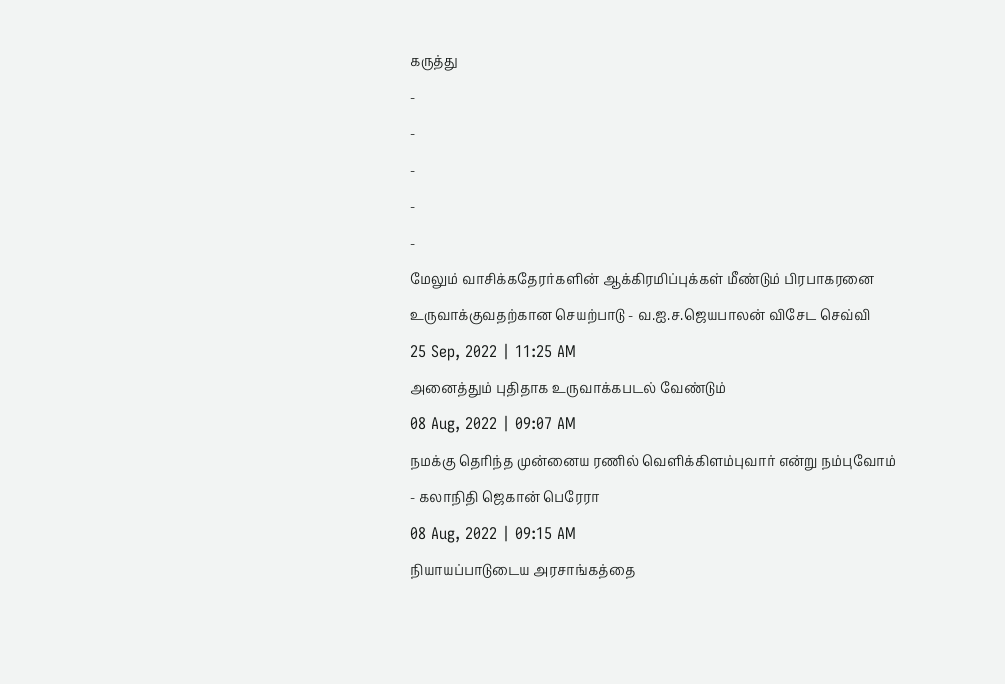கருத்து
-
-
-
-
-
மேலும் வாசிக்கதேரர்களின் ஆக்கிரமிப்புக்கள் மீண்டும் பிரபாகரனை உருவாக்குவதற்கான செயற்பாடு - வ.ஐ.ச.ஜெயபாலன் விசேட செவ்வி
25 Sep, 2022 | 11:25 AM
அனைத்தும் புதிதாக உருவாக்கபடல் வேண்டும்
08 Aug, 2022 | 09:07 AM
நமக்கு தெரிந்த முன்னைய ரணில் வெளிக்கிளம்புவார் என்று நம்புவோம் - கலாநிதி ஜெகான் பெரேரா
08 Aug, 2022 | 09:15 AM
நியாயப்பாடுடைய அரசாங்கத்தை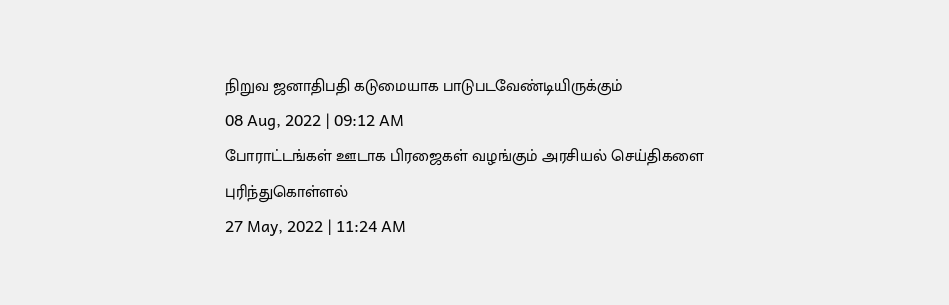நிறுவ ஜனாதிபதி கடுமையாக பாடுபடவேண்டியிருக்கும்
08 Aug, 2022 | 09:12 AM
போராட்டங்கள் ஊடாக பிரஜைகள் வழங்கும் அரசியல் செய்திகளை புரிந்துகொள்ளல்
27 May, 2022 | 11:24 AM